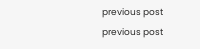previous post
previous post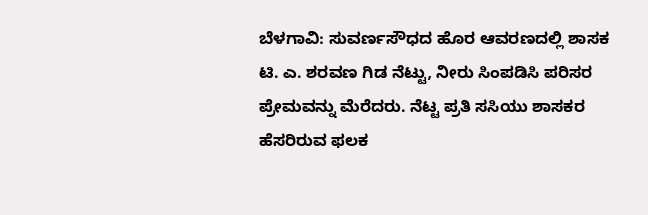ಬೆಳಗಾವಿ: ಸುವರ್ಣಸೌಧದ ಹೊರ ಆವರಣದಲ್ಲಿ ಶಾಸಕ ಟಿ. ಎ. ಶರವಣ ಗಿಡ ನೆಟ್ಟು, ನೀರು ಸಿಂಪಡಿಸಿ ಪರಿಸರ ಪ್ರೇಮವನ್ನು ಮೆರೆದರು. ನೆಟ್ಟ ಪ್ರತಿ ಸಸಿಯು ಶಾಸಕರ ಹೆಸರಿರುವ ಫಲಕ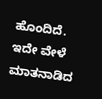ಹೊಂದಿದೆ.
ಇದೇ ವೇಳೆ ಮಾತನಾಡಿದ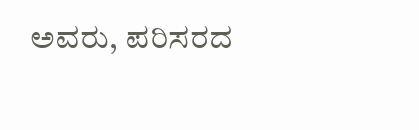ಅವರು, ಪರಿಸರದ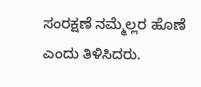ಸಂರಕ್ಷಣೆ ನಮ್ಮೆಲ್ಲರ ಹೊಣೆ ಎಂದು ತಿಳಿಸಿದರು.